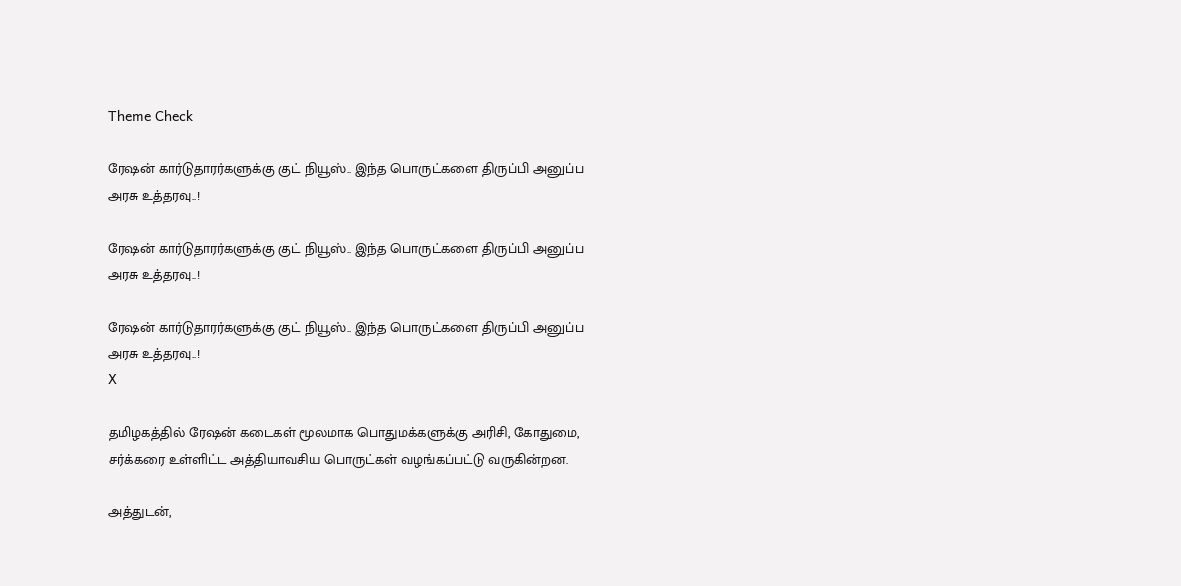Theme Check

ரேஷன் கார்டுதாரர்களுக்கு குட் நியூஸ்.. இந்த பொருட்களை திருப்பி அனுப்ப அரசு உத்தரவு..!

ரேஷன் கார்டுதாரர்களுக்கு குட் நியூஸ்.. இந்த பொருட்களை திருப்பி அனுப்ப அரசு உத்தரவு..!

ரேஷன் கார்டுதாரர்களுக்கு குட் நியூஸ்.. இந்த பொருட்களை திருப்பி அனுப்ப அரசு உத்தரவு..!
X

தமிழகத்தில் ரேஷன் கடைகள் மூலமாக பொதுமக்களுக்கு அரிசி, கோதுமை, சர்க்கரை உள்ளிட்ட அத்தியாவசிய பொருட்கள் வழங்கப்பட்டு வருகின்றன.

அத்துடன்,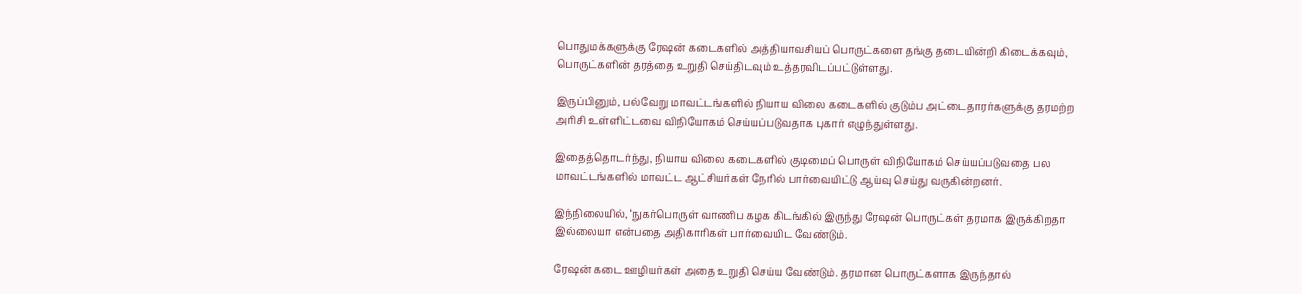பொதுமக்களுக்கு ரேஷன் கடைகளில் அத்தியாவசியப் பொருட்களை தங்கு தடையின்றி கிடைக்கவும், பொருட்களின் தரத்தை உறுதி செய்திடவும் உத்தரவிடப்பட்டுள்ளது.

இருப்பினும், பல்வேறு மாவட்டங்களில் நியாய விலை கடைகளில் குடும்ப அட்டைதாரர்களுக்கு தரமற்ற அரிசி உள்ளிட்டவை விநியோகம் செய்யப்படுவதாக புகார் எழுந்துள்ளது.

இதைத்தொடர்ந்து, நியாய விலை கடைகளில் குடிமைப் பொருள் விநியோகம் செய்யப்படுவதை பல மாவட்டங்களில் மாவட்ட ஆட்சியர்கள் நேரில் பார்வையிட்டு ஆய்வு செய்து வருகின்றனர்.

இந்நிலையில், ‘நுகர்பொருள் வாணிப கழக கிடங்கில் இருந்து ரேஷன் பொருட்கள் தரமாக இருக்கிறதா இல்லையா என்பதை அதிகாரிகள் பார்வையிட வேண்டும்.

ரேஷன் கடை ஊழியர்கள் அதை உறுதி செய்ய வேண்டும். தரமான பொருட்களாக இருந்தால்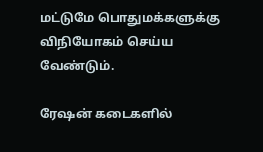மட்டுமே பொதுமக்களுக்கு விநியோகம் செய்ய வேண்டும்.

ரேஷன் கடைகளில்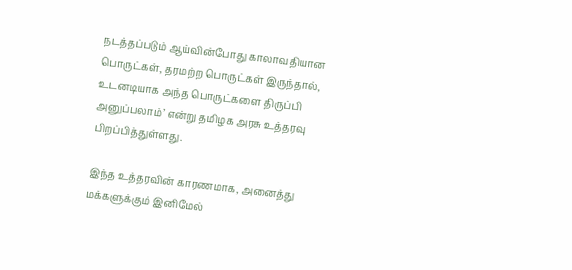நடத்தப்படும் ஆய்வின்போது காலாவதியான பொருட்கள், தரமற்ற பொருட்கள் இருந்தால், உடனடியாக அந்த பொருட்களை திருப்பி அனுப்பலாம்’ என்று தமிழக அரசு உத்தரவு பிறப்பித்துள்ளது.

இந்த உத்தரவின் காரணமாக, அனைத்து மக்களுக்கும் இனிமேல்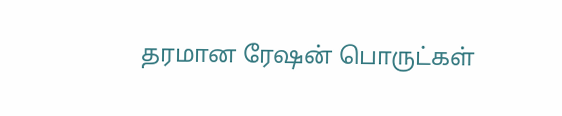தரமான ரேஷன் பொருட்கள்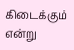கிடைக்கும் என்று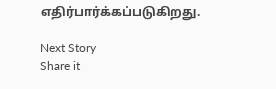எதிர்பார்க்கப்படுகிறது.

Next Story
Share it